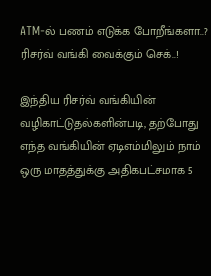ATM-ல் பணம் எடுக்க போறீங்களா..? ரிசர்வ் வங்கி வைக்கும் செக்..!

இந்திய ரிசர்வ் வங்கியின் வழிகாட்டுதல்களின்படி, தற்போது எந்த வங்கியின் ஏடிஎம்மிலும் நாம் ஒரு மாதத்துக்கு அதிகபட்சமாக 5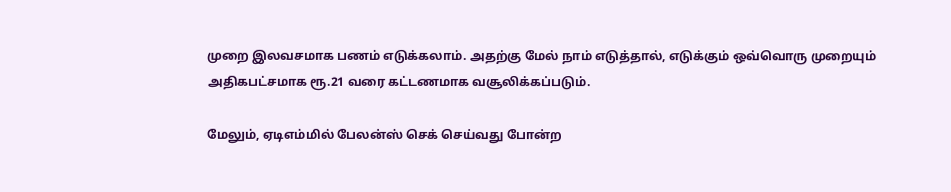முறை இலவசமாக பணம் எடுக்கலாம். அதற்கு மேல் நாம் எடுத்தால், எடுக்கும் ஒவ்வொரு முறையும் அதிகபட்சமாக ரூ.21 வரை கட்டணமாக வசூலிக்கப்படும்.

மேலும், ஏடிஎம்மில் பேலன்ஸ் செக் செய்வது போன்ற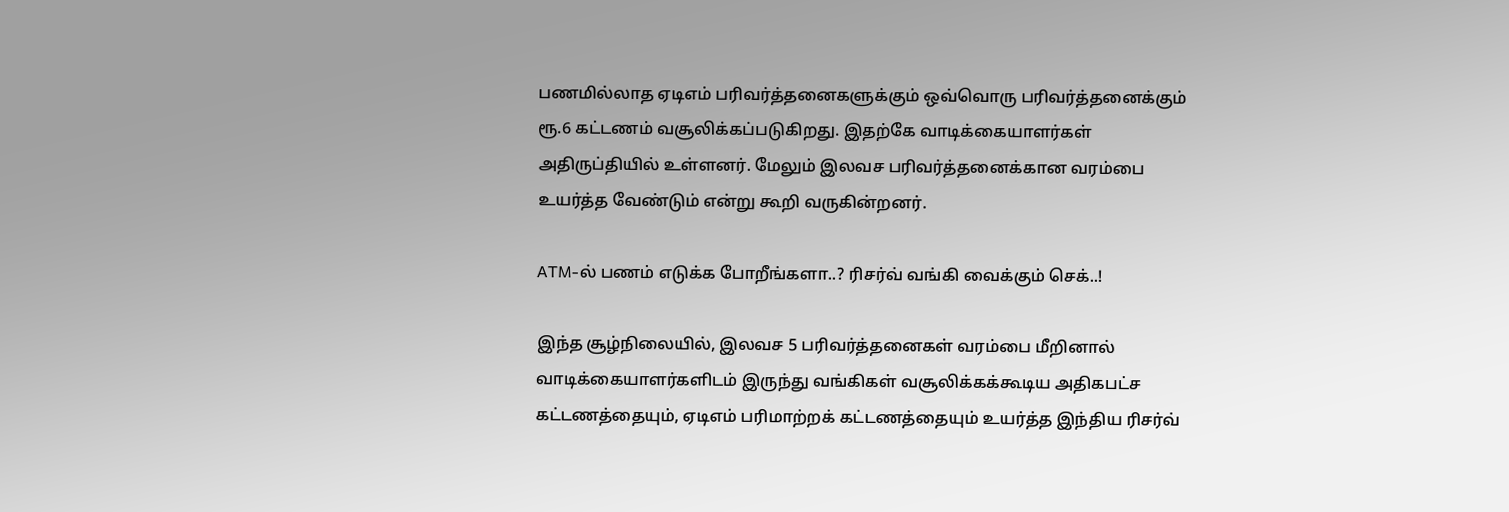பணமில்லாத ஏடிஎம் பரிவர்த்தனைகளுக்கும் ஒவ்வொரு பரிவர்த்தனைக்கும் ரூ.6 கட்டணம் வசூலிக்கப்படுகிறது. இதற்கே வாடிக்கையாளர்கள் அதிருப்தியில் உள்ளனர். மேலும் இலவச பரிவர்த்தனைக்கான வரம்பை உயர்த்த வேண்டும் என்று கூறி வருகின்றனர்.

ATM-ல் பணம் எடுக்க போறீங்களா..? ரிசர்வ் வங்கி வைக்கும் செக்..!

இந்த சூழ்நிலையில், இலவச 5 பரிவர்த்தனைகள் வரம்பை மீறினால் வாடிக்கையாளர்களிடம் இருந்து வங்கிகள் வசூலிக்கக்கூடிய அதிகபட்ச கட்டணத்தையும், ஏடிஎம் பரிமாற்றக் கட்டணத்தையும் உயர்த்த இந்திய ரிசர்வ்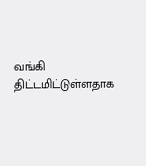வங்கி திட்டமிட்டுள்ளதாக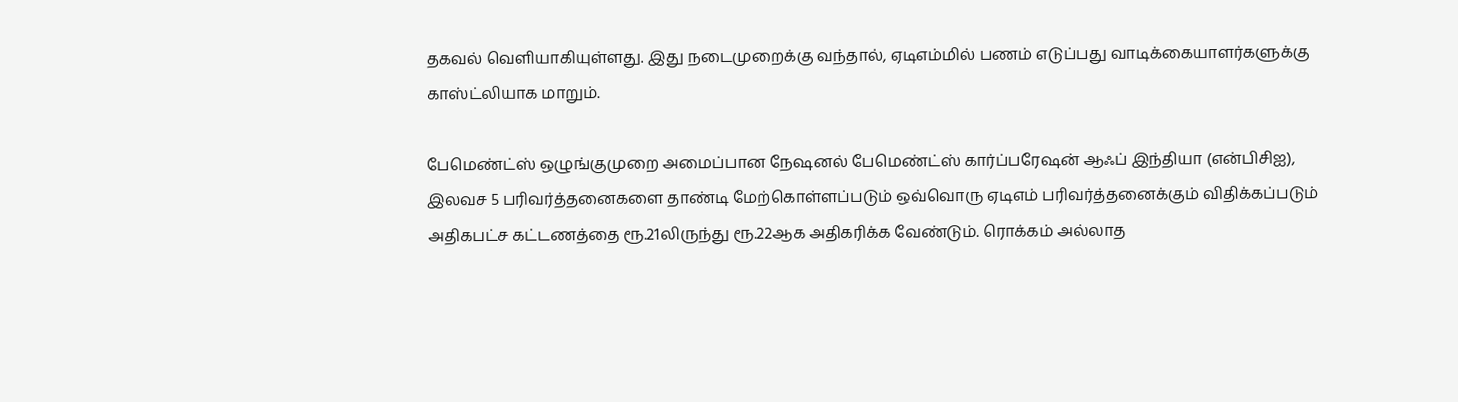தகவல் வெளியாகியுள்ளது. இது நடைமுறைக்கு வந்தால், ஏடிஎம்மில் பணம் எடுப்பது வாடிக்கையாளர்களுக்கு காஸ்ட்லியாக மாறும்.

பேமெண்ட்ஸ் ஒழுங்குமுறை அமைப்பான நேஷனல் பேமெண்ட்ஸ் கார்ப்பரேஷன் ஆஃப் இந்தியா (என்பிசிஐ), இலவச 5 பரிவர்த்தனைகளை தாண்டி மேற்கொள்ளப்படும் ஒவ்வொரு ஏடிஎம் பரிவர்த்தனைக்கும் விதிக்கப்படும் அதிகபட்ச கட்டணத்தை ரூ.21லிருந்து ரூ.22ஆக அதிகரிக்க வேண்டும். ரொக்கம் அல்லாத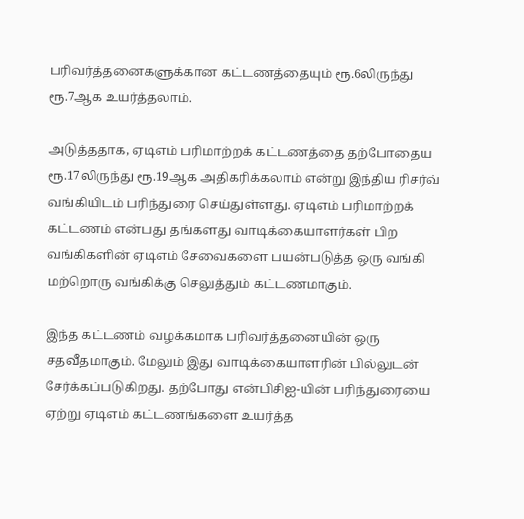பரிவர்த்தனைகளுக்கான கட்டணத்தையும் ரூ.6லிருந்து ரூ.7ஆக உயர்த்தலாம்.

அடுத்ததாக, ஏடிஎம் பரிமாற்றக் கட்டணத்தை தற்போதைய ரூ.17லிருந்து ரூ.19ஆக அதிகரிக்கலாம் என்று இந்திய ரிசர்வ் வங்கியிடம் பரிந்துரை செய்துள்ளது. ஏடிஎம் பரிமாற்றக் கட்டணம் என்பது தங்களது வாடிக்கையாளர்கள் பிற வங்கிகளின் ஏடிஎம் சேவைகளை பயன்படுத்த ஒரு வங்கி மற்றொரு வங்கிக்கு செலுத்தும் கட்டணமாகும்.

இந்த கட்டணம் வழக்கமாக பரிவர்த்தனையின் ஒரு சதவீதமாகும். மேலும் இது வாடிக்கையாளரின் பில்லுடன் சேர்க்கப்படுகிறது. தற்போது என்பிசிஐ-யின் பரிந்துரையை ஏற்று ஏடிஎம் கட்டணங்களை உயர்த்த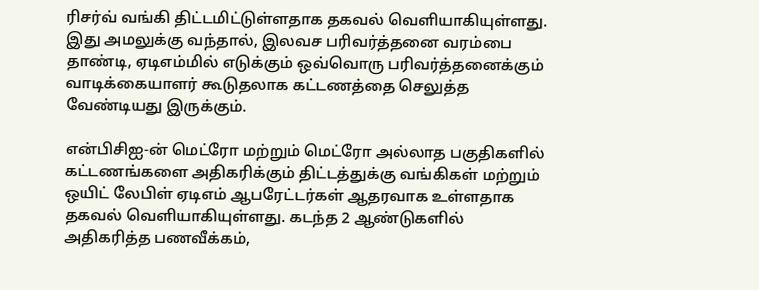ரிசர்வ் வங்கி திட்டமிட்டுள்ளதாக தகவல் வெளியாகியுள்ளது. இது அமலுக்கு வந்தால், இலவச பரிவர்த்தனை வரம்பை தாண்டி, ஏடிஎம்மில் எடுக்கும் ஒவ்வொரு பரிவர்த்தனைக்கும் வாடிக்கையாளர் கூடுதலாக கட்டணத்தை செலுத்த வேண்டியது இருக்கும்.

என்பிசிஐ-ன் மெட்ரோ மற்றும் மெட்ரோ அல்லாத பகுதிகளில் கட்டணங்களை அதிகரிக்கும் திட்டத்துக்கு வங்கிகள் மற்றும் ஒயிட் லேபிள் ஏடிஎம் ஆபரேட்டர்கள் ஆதரவாக உள்ளதாக தகவல் வெளியாகியுள்ளது. கடந்த 2 ஆண்டுகளில் அதிகரித்த பணவீக்கம்,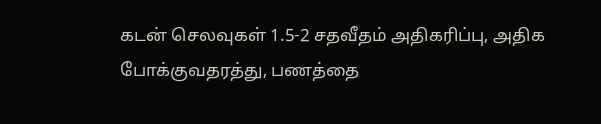கடன் செலவுகள் 1.5-2 சதவீதம் அதிகரிப்பு, அதிக போக்குவதரத்து, பணத்தை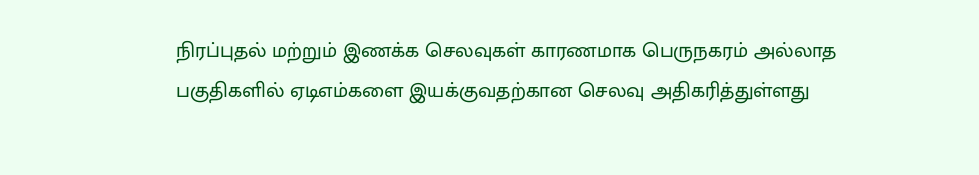நிரப்புதல் மற்றும் இணக்க செலவுகள் காரணமாக பெருநகரம் அல்லாத பகுதிகளில் ஏடிஎம்களை இயக்குவதற்கான செலவு அதிகரித்துள்ளது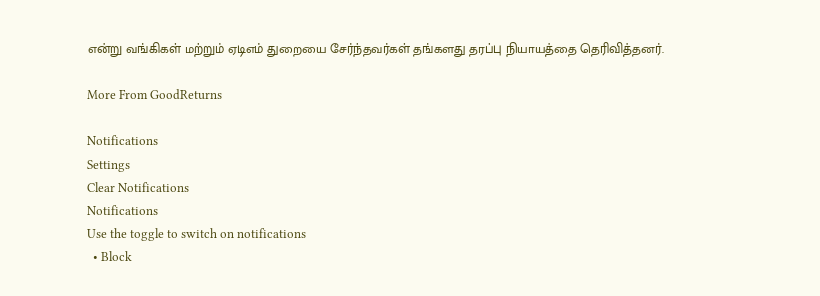என்று வங்கிகள் மற்றும் ஏடிஎம் துறையை சேர்ந்தவர்கள் தங்களது தரப்பு நியாயத்தை தெரிவித்தனர்.

More From GoodReturns

Notifications
Settings
Clear Notifications
Notifications
Use the toggle to switch on notifications
  • Block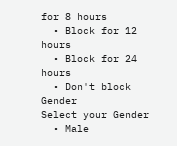for 8 hours
  • Block for 12 hours
  • Block for 24 hours
  • Don't block
Gender
Select your Gender
  • Male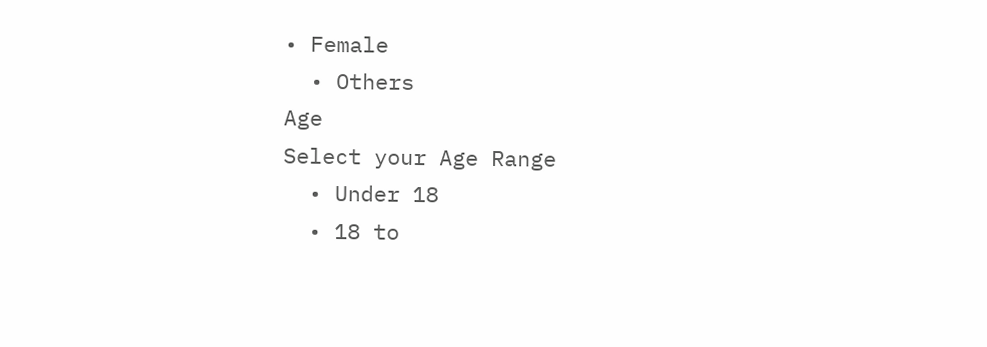• Female
  • Others
Age
Select your Age Range
  • Under 18
  • 18 to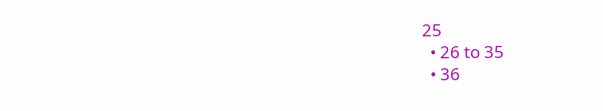25
  • 26 to 35
  • 36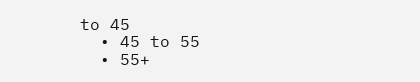to 45
  • 45 to 55
  • 55+